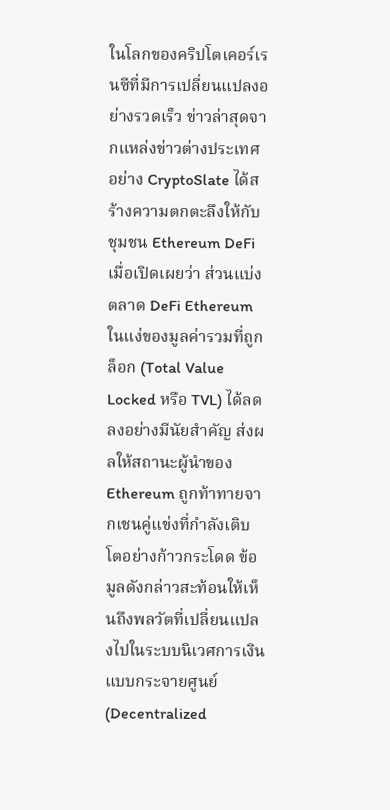ในโลกของคริปโตเคอร์เรนซีที่มีการเปลี่ยนแปลงอย่างรวดเร็ว ข่าวล่าสุดจากแหล่งข่าวต่างประเทศอย่าง CryptoSlate ได้สร้างความตกตะลึงให้กับชุมชน Ethereum DeFi เมื่อเปิดเผยว่า ส่วนแบ่งตลาด DeFi Ethereum ในแง่ของมูลค่ารวมที่ถูกล็อก (Total Value Locked หรือ TVL) ได้ลดลงอย่างมีนัยสำคัญ ส่งผลให้สถานะผู้นำของ Ethereum ถูกท้าทายจากเชนคู่แข่งที่กำลังเติบโตอย่างก้าวกระโดด ข้อมูลดังกล่าวสะท้อนให้เห็นถึงพลวัตที่เปลี่ยนแปลงไปในระบบนิเวศการเงินแบบกระจายศูนย์ (Decentralized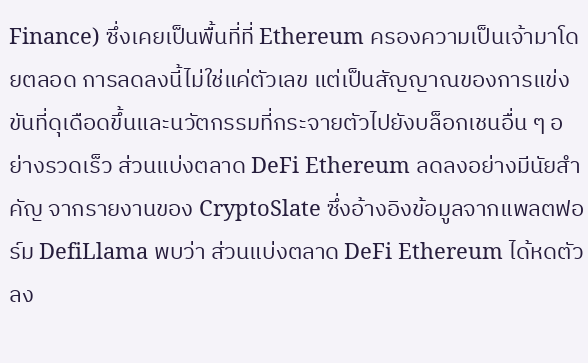Finance) ซึ่งเคยเป็นพื้นที่ที่ Ethereum ครองความเป็นเจ้ามาโดยตลอด การลดลงนี้ไม่ใช่แค่ตัวเลข แต่เป็นสัญญาณของการแข่งขันที่ดุเดือดขึ้นและนวัตกรรมที่กระจายตัวไปยังบล็อกเชนอื่น ๆ อย่างรวดเร็ว ส่วนแบ่งตลาด DeFi Ethereum ลดลงอย่างมีนัยสำคัญ จากรายงานของ CryptoSlate ซึ่งอ้างอิงข้อมูลจากแพลตฟอร์ม DefiLlama พบว่า ส่วนแบ่งตลาด DeFi Ethereum ได้หดตัวลง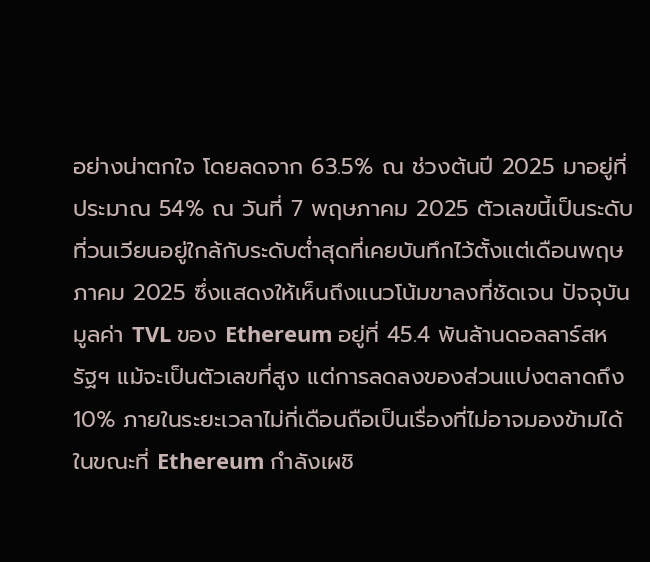อย่างน่าตกใจ โดยลดจาก 63.5% ณ ช่วงต้นปี 2025 มาอยู่ที่ประมาณ 54% ณ วันที่ 7 พฤษภาคม 2025 ตัวเลขนี้เป็นระดับที่วนเวียนอยู่ใกล้กับระดับต่ำสุดที่เคยบันทึกไว้ตั้งแต่เดือนพฤษภาคม 2025 ซึ่งแสดงให้เห็นถึงแนวโน้มขาลงที่ชัดเจน ปัจจุบัน มูลค่า TVL ของ Ethereum อยู่ที่ 45.4 พันล้านดอลลาร์สหรัฐฯ แม้จะเป็นตัวเลขที่สูง แต่การลดลงของส่วนแบ่งตลาดถึง 10% ภายในระยะเวลาไม่กี่เดือนถือเป็นเรื่องที่ไม่อาจมองข้ามได้ ในขณะที่ Ethereum กำลังเผชิ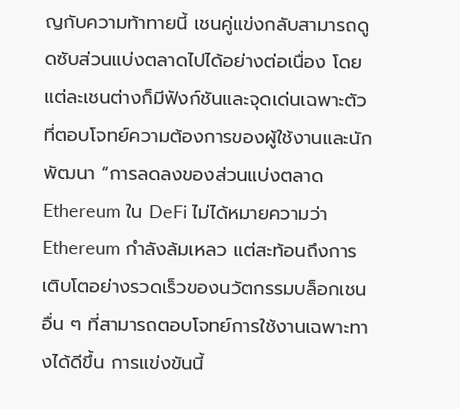ญกับความท้าทายนี้ เชนคู่แข่งกลับสามารถดูดซับส่วนแบ่งตลาดไปได้อย่างต่อเนื่อง โดยแต่ละเชนต่างก็มีฟังก์ชันและจุดเด่นเฉพาะตัวที่ตอบโจทย์ความต้องการของผู้ใช้งานและนักพัฒนา “การลดลงของส่วนแบ่งตลาด Ethereum ใน DeFi ไม่ได้หมายความว่า Ethereum กำลังล้มเหลว แต่สะท้อนถึงการเติบโตอย่างรวดเร็วของนวัตกรรมบล็อกเชนอื่น ๆ ที่สามารถตอบโจทย์การใช้งานเฉพาะทางได้ดีขึ้น การแข่งขันนี้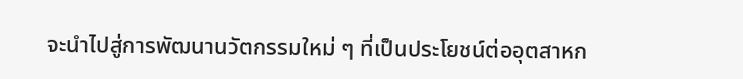จะนำไปสู่การพัฒนานวัตกรรมใหม่ ๆ ที่เป็นประโยชน์ต่ออุตสาหก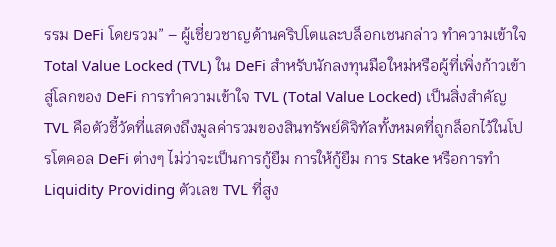รรม DeFi โดยรวม” – ผู้เชี่ยวชาญด้านคริปโตและบล็อกเชนกล่าว ทำความเข้าใจ Total Value Locked (TVL) ใน DeFi สำหรับนักลงทุนมือใหม่หรือผู้ที่เพิ่งก้าวเข้าสู่โลกของ DeFi การทำความเข้าใจ TVL (Total Value Locked) เป็นสิ่งสำคัญ TVL คือตัวชี้วัดที่แสดงถึงมูลค่ารวมของสินทรัพย์ดิจิทัลทั้งหมดที่ถูกล็อกไว้ในโปรโตคอล DeFi ต่างๆ ไม่ว่าจะเป็นการกู้ยืม การให้กู้ยืม การ Stake หรือการทำ Liquidity Providing ตัวเลข TVL ที่สูง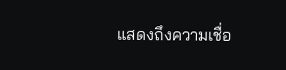แสดงถึงความเชื่อ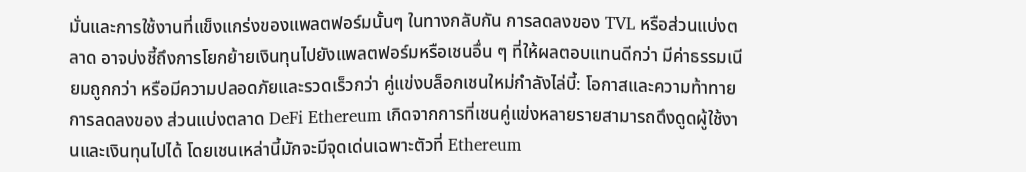มั่นและการใช้งานที่แข็งแกร่งของแพลตฟอร์มนั้นๆ ในทางกลับกัน การลดลงของ TVL หรือส่วนแบ่งตลาด อาจบ่งชี้ถึงการโยกย้ายเงินทุนไปยังแพลตฟอร์มหรือเชนอื่น ๆ ที่ให้ผลตอบแทนดีกว่า มีค่าธรรมเนียมถูกกว่า หรือมีความปลอดภัยและรวดเร็วกว่า คู่แข่งบล็อกเชนใหม่กำลังไล่บี้: โอกาสและความท้าทาย การลดลงของ ส่วนแบ่งตลาด DeFi Ethereum เกิดจากการที่เชนคู่แข่งหลายรายสามารถดึงดูดผู้ใช้งานและเงินทุนไปได้ โดยเชนเหล่านี้มักจะมีจุดเด่นเฉพาะตัวที่ Ethereum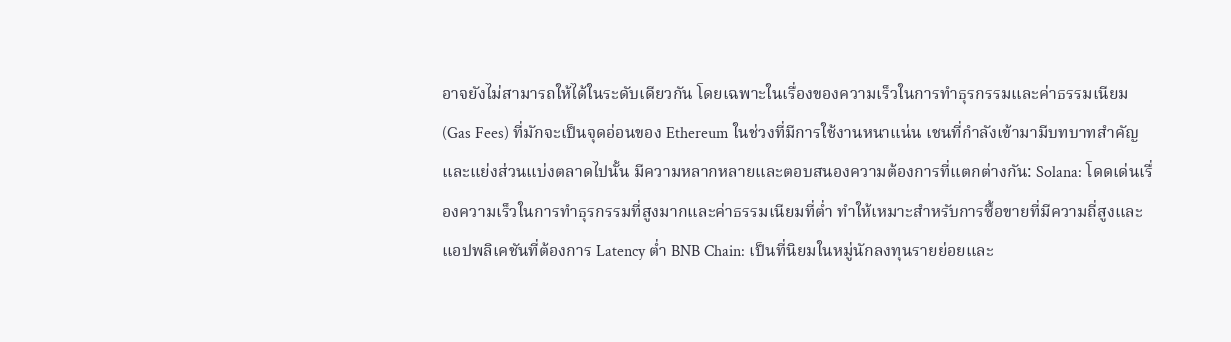อาจยังไม่สามารถให้ได้ในระดับเดียวกัน โดยเฉพาะในเรื่องของความเร็วในการทำธุรกรรมและค่าธรรมเนียม (Gas Fees) ที่มักจะเป็นจุดอ่อนของ Ethereum ในช่วงที่มีการใช้งานหนาแน่น เชนที่กำลังเข้ามามีบทบาทสำคัญและแย่งส่วนแบ่งตลาดไปนั้น มีความหลากหลายและตอบสนองความต้องการที่แตกต่างกัน: Solana: โดดเด่นเรื่องความเร็วในการทำธุรกรรมที่สูงมากและค่าธรรมเนียมที่ต่ำ ทำให้เหมาะสำหรับการซื้อขายที่มีความถี่สูงและแอปพลิเคชันที่ต้องการ Latency ต่ำ BNB Chain: เป็นที่นิยมในหมู่นักลงทุนรายย่อยและ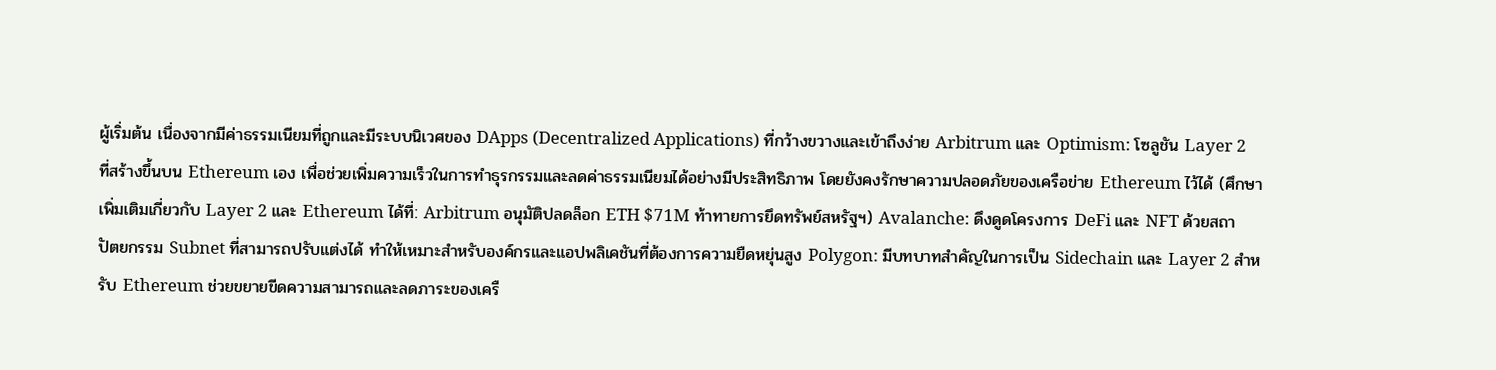ผู้เริ่มต้น เนื่องจากมีค่าธรรมเนียมที่ถูกและมีระบบนิเวศของ DApps (Decentralized Applications) ที่กว้างขวางและเข้าถึงง่าย Arbitrum และ Optimism: โซลูชัน Layer 2 ที่สร้างขึ้นบน Ethereum เอง เพื่อช่วยเพิ่มความเร็วในการทำธุรกรรมและลดค่าธรรมเนียมได้อย่างมีประสิทธิภาพ โดยยังคงรักษาความปลอดภัยของเครือข่าย Ethereum ไว้ได้ (ศึกษาเพิ่มเติมเกี่ยวกับ Layer 2 และ Ethereum ได้ที่: Arbitrum อนุมัติปลดล็อก ETH $71M ท้าทายการยึดทรัพย์สหรัฐฯ) Avalanche: ดึงดูดโครงการ DeFi และ NFT ด้วยสถาปัตยกรรม Subnet ที่สามารถปรับแต่งได้ ทำให้เหมาะสำหรับองค์กรและแอปพลิเคชันที่ต้องการความยืดหยุ่นสูง Polygon: มีบทบาทสำคัญในการเป็น Sidechain และ Layer 2 สำหรับ Ethereum ช่วยขยายขีดความสามารถและลดภาระของเครื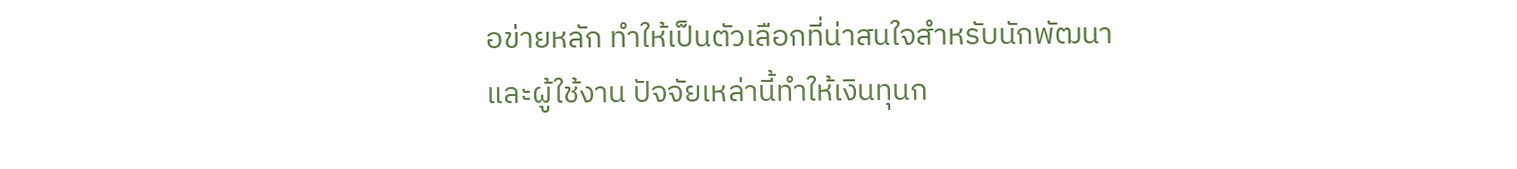อข่ายหลัก ทำให้เป็นตัวเลือกที่น่าสนใจสำหรับนักพัฒนาและผู้ใช้งาน ปัจจัยเหล่านี้ทำให้เงินทุนก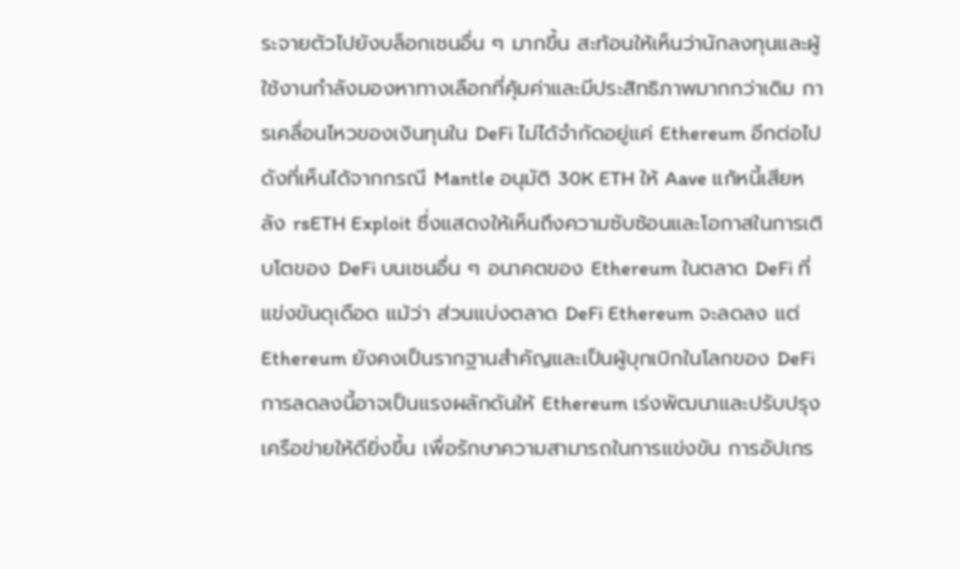ระจายตัวไปยังบล็อกเชนอื่น ๆ มากขึ้น สะท้อนให้เห็นว่านักลงทุนและผู้ใช้งานกำลังมองหาทางเลือกที่คุ้มค่าและมีประสิทธิภาพมากกว่าเดิม การเคลื่อนไหวของเงินทุนใน DeFi ไม่ได้จำกัดอยู่แค่ Ethereum อีกต่อไป ดังที่เห็นได้จากกรณี Mantle อนุมัติ 30K ETH ให้ Aave แก้หนี้เสียหลัง rsETH Exploit ซึ่งแสดงให้เห็นถึงความซับซ้อนและโอกาสในการเติบโตของ DeFi บนเชนอื่น ๆ อนาคตของ Ethereum ในตลาด DeFi ที่แข่งขันดุเดือด แม้ว่า ส่วนแบ่งตลาด DeFi Ethereum จะลดลง แต่ Ethereum ยังคงเป็นรากฐานสำคัญและเป็นผู้บุกเบิกในโลกของ DeFi การลดลงนี้อาจเป็นแรงผลักดันให้ Ethereum เร่งพัฒนาและปรับปรุงเครือข่ายให้ดียิ่งขึ้น เพื่อรักษาความสามารถในการแข่งขัน การอัปเกร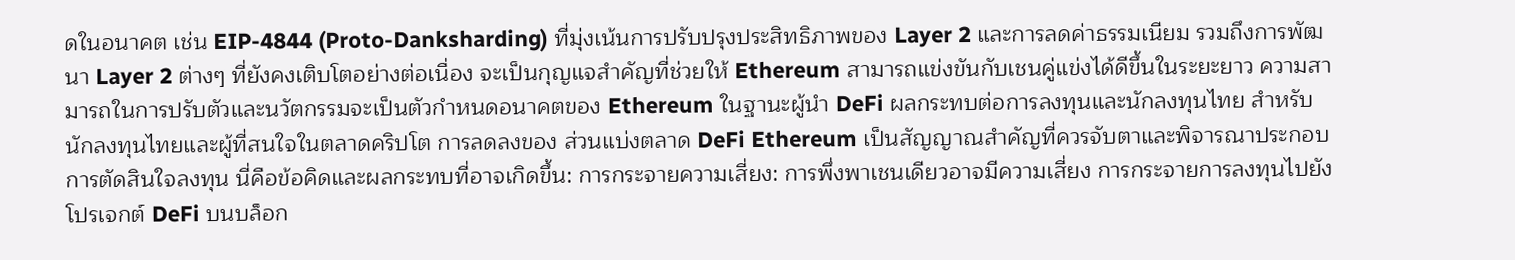ดในอนาคต เช่น EIP-4844 (Proto-Danksharding) ที่มุ่งเน้นการปรับปรุงประสิทธิภาพของ Layer 2 และการลดค่าธรรมเนียม รวมถึงการพัฒนา Layer 2 ต่างๆ ที่ยังคงเติบโตอย่างต่อเนื่อง จะเป็นกุญแจสำคัญที่ช่วยให้ Ethereum สามารถแข่งขันกับเชนคู่แข่งได้ดีขึ้นในระยะยาว ความสามารถในการปรับตัวและนวัตกรรมจะเป็นตัวกำหนดอนาคตของ Ethereum ในฐานะผู้นำ DeFi ผลกระทบต่อการลงทุนและนักลงทุนไทย สำหรับนักลงทุนไทยและผู้ที่สนใจในตลาดคริปโต การลดลงของ ส่วนแบ่งตลาด DeFi Ethereum เป็นสัญญาณสำคัญที่ควรจับตาและพิจารณาประกอบการตัดสินใจลงทุน นี่คือข้อคิดและผลกระทบที่อาจเกิดขึ้น: การกระจายความเสี่ยง: การพึ่งพาเชนเดียวอาจมีความเสี่ยง การกระจายการลงทุนไปยังโปรเจกต์ DeFi บนบล็อก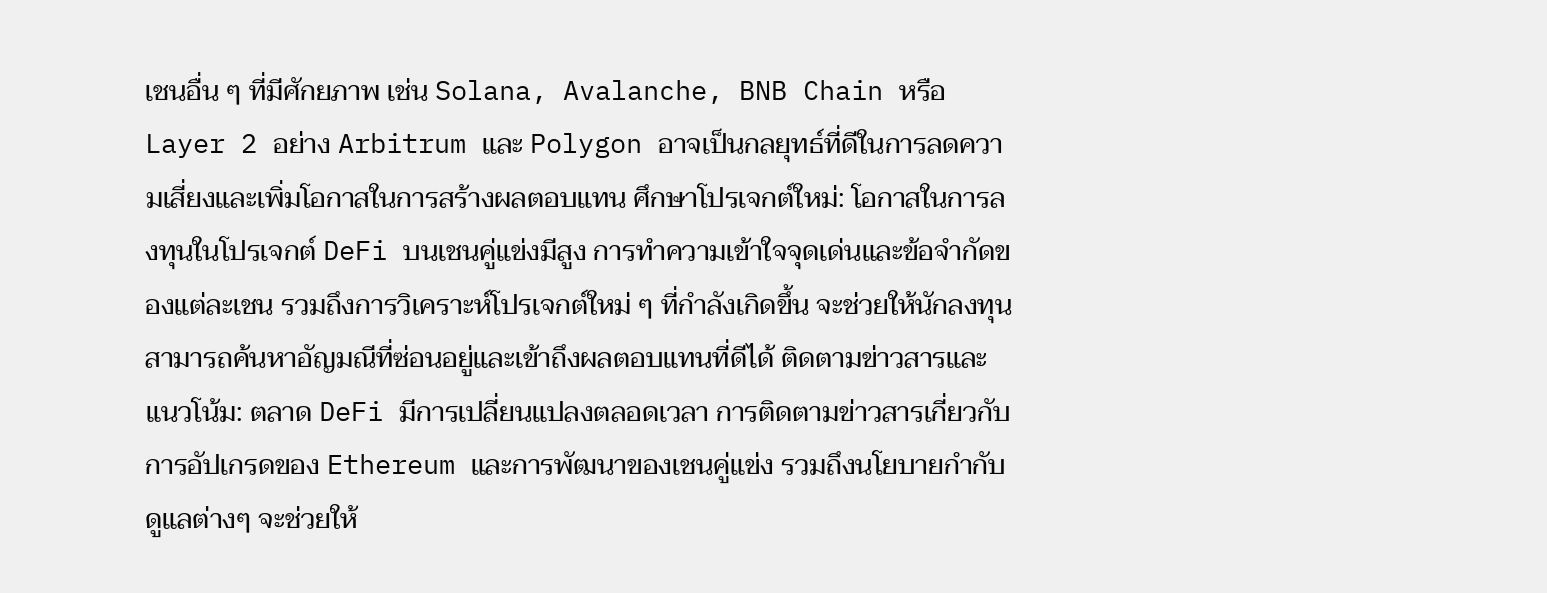เชนอื่น ๆ ที่มีศักยภาพ เช่น Solana, Avalanche, BNB Chain หรือ Layer 2 อย่าง Arbitrum และ Polygon อาจเป็นกลยุทธ์ที่ดีในการลดความเสี่ยงและเพิ่มโอกาสในการสร้างผลตอบแทน ศึกษาโปรเจกต์ใหม่: โอกาสในการลงทุนในโปรเจกต์ DeFi บนเชนคู่แข่งมีสูง การทำความเข้าใจจุดเด่นและข้อจำกัดของแต่ละเชน รวมถึงการวิเคราะห์โปรเจกต์ใหม่ ๆ ที่กำลังเกิดขึ้น จะช่วยให้นักลงทุนสามารถค้นหาอัญมณีที่ซ่อนอยู่และเข้าถึงผลตอบแทนที่ดีได้ ติดตามข่าวสารและแนวโน้ม: ตลาด DeFi มีการเปลี่ยนแปลงตลอดเวลา การติดตามข่าวสารเกี่ยวกับการอัปเกรดของ Ethereum และการพัฒนาของเชนคู่แข่ง รวมถึงนโยบายกำกับดูแลต่างๆ จะช่วยให้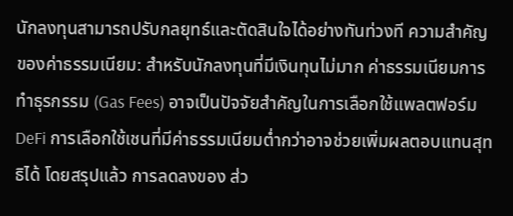นักลงทุนสามารถปรับกลยุทธ์และตัดสินใจได้อย่างทันท่วงที ความสำคัญของค่าธรรมเนียม: สำหรับนักลงทุนที่มีเงินทุนไม่มาก ค่าธรรมเนียมการทำธุรกรรม (Gas Fees) อาจเป็นปัจจัยสำคัญในการเลือกใช้แพลตฟอร์ม DeFi การเลือกใช้เชนที่มีค่าธรรมเนียมต่ำกว่าอาจช่วยเพิ่มผลตอบแทนสุทธิได้ โดยสรุปแล้ว การลดลงของ ส่ว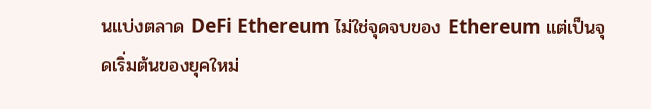นแบ่งตลาด DeFi Ethereum ไม่ใช่จุดจบของ Ethereum แต่เป็นจุดเริ่มต้นของยุคใหม่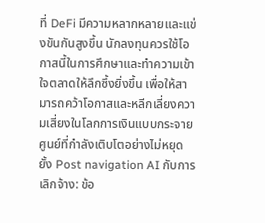ที่ DeFi มีความหลากหลายและแข่งขันกันสูงขึ้น นักลงทุนควรใช้โอกาสนี้ในการศึกษาและทำความเข้าใจตลาดให้ลึกซึ้งยิ่งขึ้น เพื่อให้สามารถคว้าโอกาสและหลีกเลี่ยงความเสี่ยงในโลกการเงินแบบกระจายศูนย์ที่กำลังเติบโตอย่างไม่หยุดยั้ง Post navigation AI กับการเลิกจ้าง: ข้อ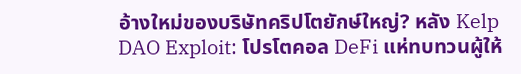อ้างใหม่ของบริษัทคริปโตยักษ์ใหญ่? หลัง Kelp DAO Exploit: โปรโตคอล DeFi แห่ทบทวนผู้ให้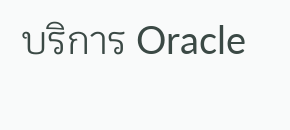บริการ Oracle